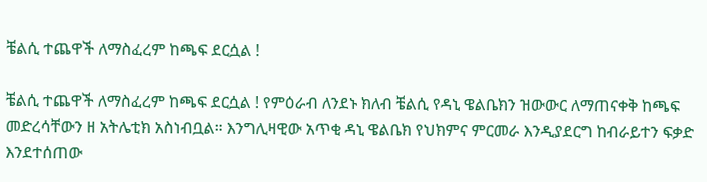ቼልሲ ተጨዋች ለማስፈረም ከጫፍ ደርሷል !

ቼልሲ ተጨዋች ለማስፈረም ከጫፍ ደርሷል ! የምዕራብ ለንደኑ ክለብ ቼልሲ የዳኒ ዌልቤክን ዝውውር ለማጠናቀቅ ከጫፍ መድረሳቸውን ዘ አትሌቲክ አስነብቧል። እንግሊዛዊው አጥቂ ዳኒ ዌልቤክ የህክምና ምርመራ እንዲያደርግ ከብራይተን ፍቃድ እንደተሰጠው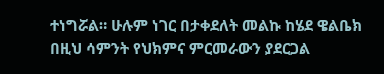ተነግሯል። ሁሉም ነገር በታቀደለት መልኩ ከሄደ ዌልቤክ በዚህ ሳምንት የህክምና ምርመራውን ያደርጋል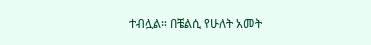ተብሏል። በቼልሲ የሁለት አመት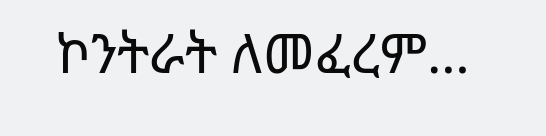ኮንትራት ለመፈረም…